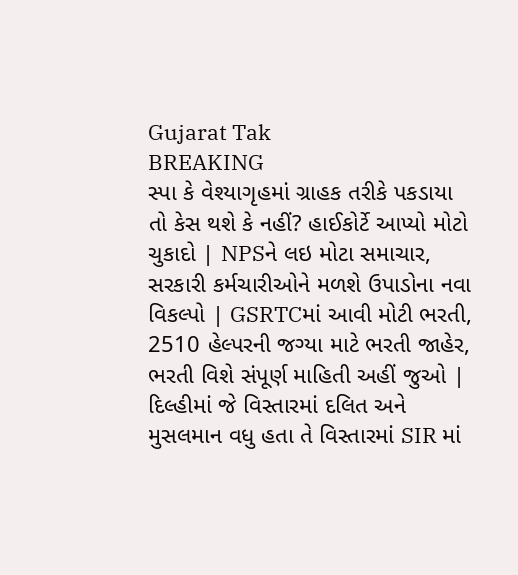Gujarat Tak
BREAKING
સ્પા કે વેશ્યાગૃહમાં ગ્રાહક તરીકે પકડાયા તો કેસ થશે કે નહીં? હાઈકોર્ટે આપ્યો મોટો ચુકાદો | NPSને લઇ મોટા સમાચાર, સરકારી કર્મચારીઓને મળશે ઉપાડોના નવા વિકલ્પો | GSRTCમાં આવી મોટી ભરતી, 2510 હેલ્પરની જગ્યા માટે ભરતી જાહેર, ભરતી વિશે સંપૂર્ણ માહિતી અહીં જુઓ | દિલ્હીમાં જે વિસ્તારમાં દલિત અને મુસલમાન વધુ હતા તે વિસ્તારમાં SIR માં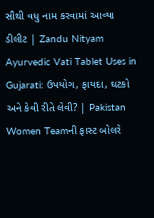સૌથી વધુ નામ કરવામાં આવ્યા ડીલીટ | Zandu Nityam Ayurvedic Vati Tablet Uses in Gujarati: ઉપયોગ, ફાયદા, ઘટકો અને કેવી રીતે લેવી? | Pakistan Women Teamની ફાસ્ટ બોલરે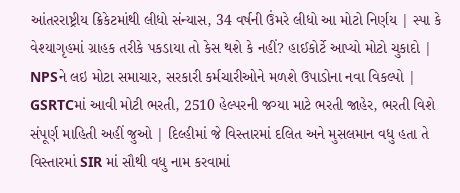આંતરરાષ્ટ્રીય ક્રિકેટમાંથી લીધો સંન્યાસ, 34 વર્ષની ઉંમરે લીધો આ મોટો નિર્ણય | સ્પા કે વેશ્યાગૃહમાં ગ્રાહક તરીકે પકડાયા તો કેસ થશે કે નહીં? હાઈકોર્ટે આપ્યો મોટો ચુકાદો | NPSને લઇ મોટા સમાચાર, સરકારી કર્મચારીઓને મળશે ઉપાડોના નવા વિકલ્પો | GSRTCમાં આવી મોટી ભરતી, 2510 હેલ્પરની જગ્યા માટે ભરતી જાહેર, ભરતી વિશે સંપૂર્ણ માહિતી અહીં જુઓ | દિલ્હીમાં જે વિસ્તારમાં દલિત અને મુસલમાન વધુ હતા તે વિસ્તારમાં SIR માં સૌથી વધુ નામ કરવામાં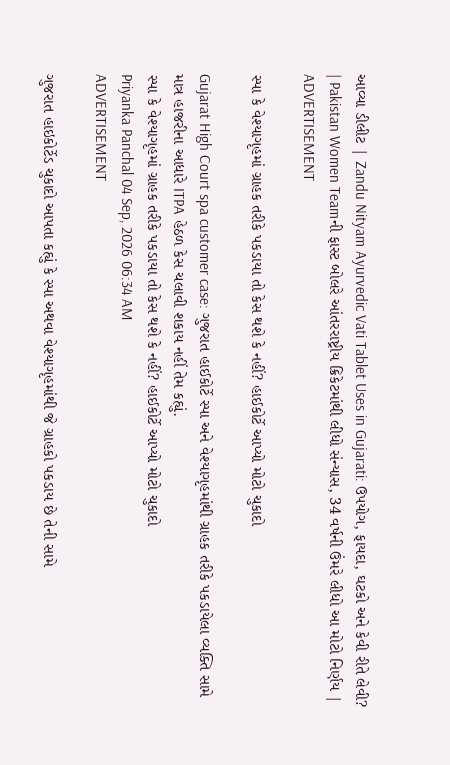આવ્યા ડીલીટ | Zandu Nityam Ayurvedic Vati Tablet Uses in Gujarati: ઉપયોગ, ફાયદા, ઘટકો અને કેવી રીતે લેવી? | Pakistan Women Teamની ફાસ્ટ બોલરે આંતરરાષ્ટ્રીય ક્રિકેટમાંથી લીધો સંન્યાસ, 34 વર્ષની ઉંમરે લીધો આ મોટો નિર્ણય |
ADVERTISEMENT

સ્પા કે વેશ્યાગૃહમાં ગ્રાહક તરીકે પકડાયા તો કેસ થશે કે નહીં? હાઈકોર્ટે આપ્યો મોટો ચુકાદો

Gujarat High Court spa customer case: ગુજરાત હાઈકોર્ટે સ્પા અને વેશ્યાગૃહમાંથી ગ્રાહક તરીકે પકડાયેલા વ્યક્તિ સામે માત્ર હાજરીના આધારે ITPA હેઠળ કેસ ચલાવી શકાય નહીં તેમ કહ્યું.
સ્પા કે વેશ્યાગૃહમાં ગ્રાહક તરીકે પકડાયા તો કેસ થશે કે નહીં? હાઈકોર્ટે આપ્યો મોટો ચુકાદો
Priyanka Panchal 04 Sep, 2026 06:34 AM
ADVERTISEMENT

ગુજરાત હાઇકોર્ટેડ ચુકાદો આપતા કહ્યું કે સ્પા અથવા વેશ્યાગૃહમાંથી જે ગ્રાહકો પકડાય છે તેની સામે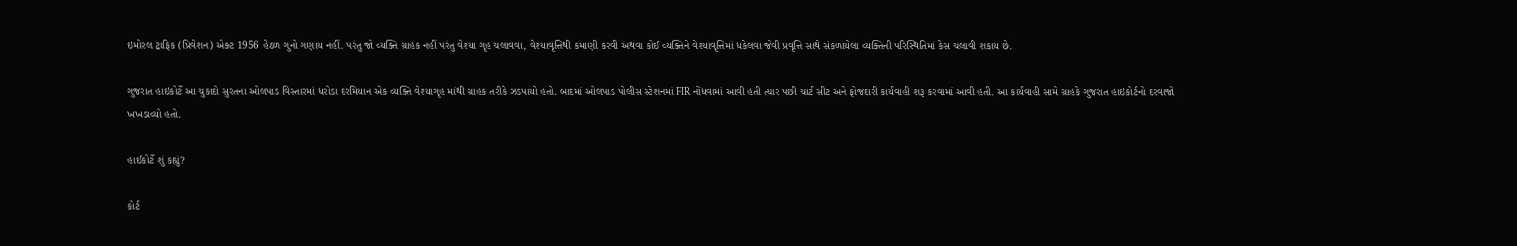ઇમોરલ ટ્રાફિક (પ્રિવેશન) એક્ટ 1956 હેઠળ ગુનો ગણાય નહીં. પરંતુ જો વ્યક્તિ ગ્રાહક નહીં પરંતુ વેશ્યા ગૃહ ચલાવવા, વેશ્યાવૃત્તિથી કમાણી કરવી અથવા કોઈ વ્યક્તિને વેશ્યાવૃત્તિમાં ધકેલવા જેવી પ્રવૃત્તિ સાથે સંકળાયેલા વ્યક્તિની પરિસ્થિતિમાં કેસ ચલાવી શકાય છે.

ગુજરાત હાઇકોર્ટે આ ચુકાદો સુરતના ઓલપાડ વિસ્તારમાં ધરોડા દરમિયાન એક વ્યક્તિ વેશ્યાગૃહ માંથી ગ્રાહક તરીકે ઝડપાયો હતો. બાદમાં ઓલપાડ પોલીસ સ્ટેશનમાં FIR નોંધવામાં આવી હતી ત્યાર પછી ચાર્ટ સીટ અને ફોજદારી કાર્યવાહી શરૂ કરવામાં આવી હતી. આ કાર્યવાહી સામે ગ્રાહકે ગુજરાત હાઇકોર્ટનો દરવાજો ખખડાવ્યો હતો.

હાઈકોર્ટે શું કહ્યું?

કોર્ટ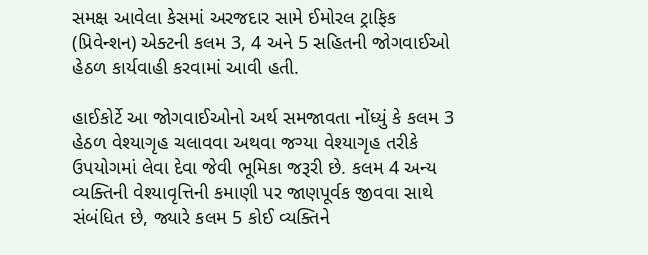સમક્ષ આવેલા કેસમાં અરજદાર સામે ઈમોરલ ટ્રાફિક (પ્રિવેન્શન) એક્ટની કલમ 3, 4 અને 5 સહિતની જોગવાઈઓ હેઠળ કાર્યવાહી કરવામાં આવી હતી.

હાઈકોર્ટે આ જોગવાઈઓનો અર્થ સમજાવતા નોંધ્યું કે કલમ 3 હેઠળ વેશ્યાગૃહ ચલાવવા અથવા જગ્યા વેશ્યાગૃહ તરીકે ઉપયોગમાં લેવા દેવા જેવી ભૂમિકા જરૂરી છે. કલમ 4 અન્ય વ્યક્તિની વેશ્યાવૃત્તિની કમાણી પર જાણપૂર્વક જીવવા સાથે સંબંધિત છે, જ્યારે કલમ 5 કોઈ વ્યક્તિને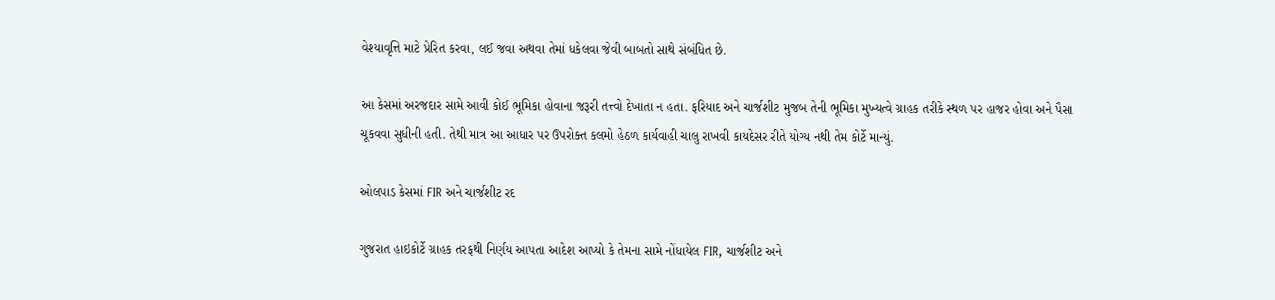વેશ્યાવૃત્તિ માટે પ્રેરિત કરવા, લઈ જવા અથવા તેમાં ધકેલવા જેવી બાબતો સાથે સંબંધિત છે.

આ કેસમાં અરજદાર સામે આવી કોઈ ભૂમિકા હોવાના જરૂરી તત્ત્વો દેખાતા ન હતા. ફરિયાદ અને ચાર્જશીટ મુજબ તેની ભૂમિકા મુખ્યત્વે ગ્રાહક તરીકે સ્થળ પર હાજર હોવા અને પૈસા ચૂકવવા સુધીની હતી. તેથી માત્ર આ આધાર પર ઉપરોક્ત કલમો હેઠળ કાર્યવાહી ચાલુ રાખવી કાયદેસર રીતે યોગ્ય નથી તેમ કોર્ટે માન્યું.

ઓલપાડ કેસમાં FIR અને ચાર્જશીટ રદ

ગુજરાત હાઇકોર્ટે ગ્રાહક તરફથી નિર્ણય આપતા આદેશ આપ્યો કે તેમના સામે નોંધાયેલ FIR, ચાર્જશીટ અને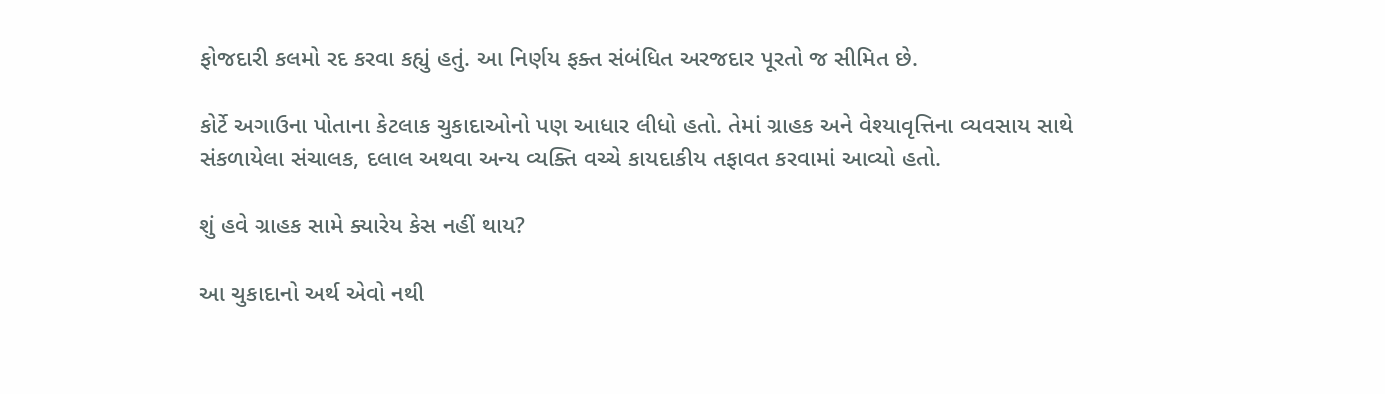ફોજદારી કલમો રદ કરવા કહ્યું હતું. આ નિર્ણય ફક્ત સંબંધિત અરજદાર પૂરતો જ સીમિત છે.

કોર્ટે અગાઉના પોતાના કેટલાક ચુકાદાઓનો પણ આધાર લીધો હતો. તેમાં ગ્રાહક અને વેશ્યાવૃત્તિના વ્યવસાય સાથે સંકળાયેલા સંચાલક, દલાલ અથવા અન્ય વ્યક્તિ વચ્ચે કાયદાકીય તફાવત કરવામાં આવ્યો હતો.

શું હવે ગ્રાહક સામે ક્યારેય કેસ નહીં થાય?

આ ચુકાદાનો અર્થ એવો નથી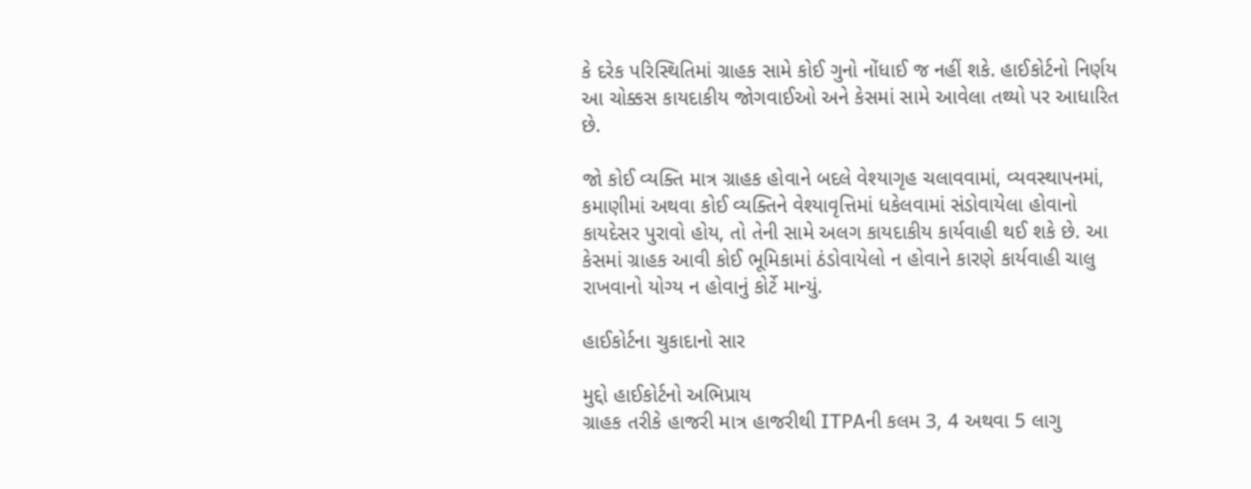કે દરેક પરિસ્થિતિમાં ગ્રાહક સામે કોઈ ગુનો નોંધાઈ જ નહીં શકે. હાઈકોર્ટનો નિર્ણય આ ચોક્કસ કાયદાકીય જોગવાઈઓ અને કેસમાં સામે આવેલા તથ્યો પર આધારિત છે.

જો કોઈ વ્યક્તિ માત્ર ગ્રાહક હોવાને બદલે વેશ્યાગૃહ ચલાવવામાં, વ્યવસ્થાપનમાં, કમાણીમાં અથવા કોઈ વ્યક્તિને વેશ્યાવૃત્તિમાં ધકેલવામાં સંડોવાયેલા હોવાનો કાયદેસર પુરાવો હોય, તો તેની સામે અલગ કાયદાકીય કાર્યવાહી થઈ શકે છે. આ કેસમાં ગ્રાહક આવી કોઈ ભૂમિકામાં ઠંડોવાયેલો ન હોવાને કારણે કાર્યવાહી ચાલુ રાખવાનો યોગ્ય ન હોવાનું કોર્ટે માન્યું.

હાઈકોર્ટના ચુકાદાનો સાર

મુદ્દો હાઈકોર્ટનો અભિપ્રાય
ગ્રાહક તરીકે હાજરી માત્ર હાજરીથી ITPAની કલમ 3, 4 અથવા 5 લાગુ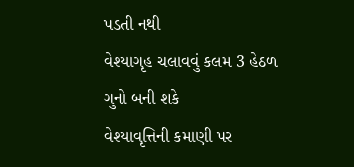પડતી નથી
વેશ્યાગૃહ ચલાવવું કલમ 3 હેઠળ ગુનો બની શકે
વેશ્યાવૃત્તિની કમાણી પર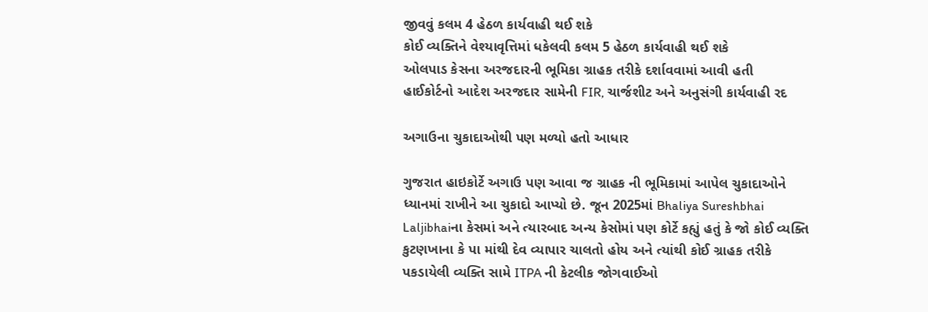જીવવું કલમ 4 હેઠળ કાર્યવાહી થઈ શકે
કોઈ વ્યક્તિને વેશ્યાવૃત્તિમાં ધકેલવી કલમ 5 હેઠળ કાર્યવાહી થઈ શકે
ઓલપાડ કેસના અરજદારની ભૂમિકા ગ્રાહક તરીકે દર્શાવવામાં આવી હતી
હાઈકોર્ટનો આદેશ અરજદાર સામેની FIR, ચાર્જશીટ અને અનુસંગી કાર્યવાહી રદ

અગાઉના ચુકાદાઓથી પણ મળ્યો હતો આધાર

ગુજરાત હાઇકોર્ટે અગાઉ પણ આવા જ ગ્રાહક ની ભૂમિકામાં આપેલ ચુકાદાઓને ધ્યાનમાં રાખીને આ ચુકાદો આપ્યો છે. જૂન 2025માં Bhaliya Sureshbhai Laljibhaiના કેસમાં અને ત્યારબાદ અન્ય કેસોમાં પણ કોર્ટે કહ્યું હતું કે જો કોઈ વ્યક્તિ કુટણખાના કે પા માંથી દેવ વ્યાપાર ચાલતો હોય અને ત્યાંથી કોઈ ગ્રાહક તરીકે પકડાયેલી વ્યક્તિ સામે ITPA ની કેટલીક જોગવાઈઓ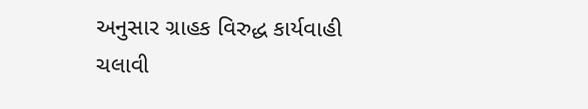અનુસાર ગ્રાહક વિરુદ્ધ કાર્યવાહી ચલાવી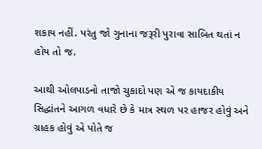શકાય નહીં. પરંતુ જો ગુનાના જરૂરી પુરાવા સાબિત થતાં ન હોય તો જ.

આથી ઓલપાડનો તાજો ચુકાદો પણ એ જ કાયદાકીય સિદ્ધાંતને આગળ વધારે છે કે માત્ર સ્થળ પર હાજર હોવું અને ગ્રાહક હોવું એ પોતે જ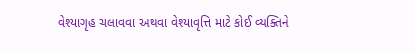વેશ્યાગૃહ ચલાવવા અથવા વેશ્યાવૃત્તિ માટે કોઈ વ્યક્તિને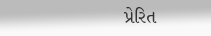પ્રેરિત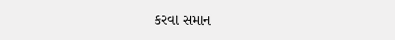કરવા સમાન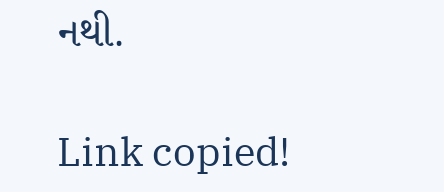નથી.

Link copied!